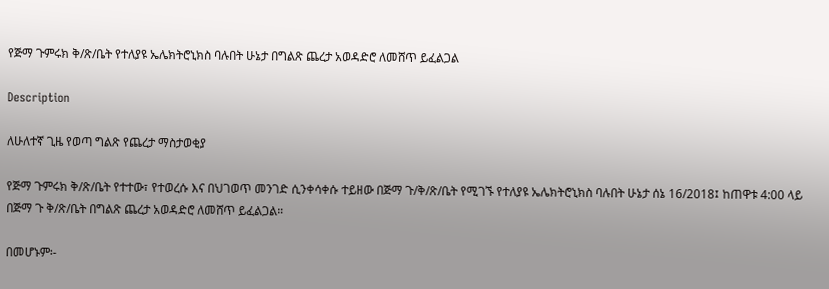የጅማ ጉምሩክ ቅ/ጽ/ቤት የተለያዩ ኤሌክትሮኒክስ ባሉበት ሁኔታ በግልጽ ጨረታ አወዳድሮ ለመሸጥ ይፈልጋል

Description

ለሁለተኛ ጊዜ የወጣ ግልጽ የጨረታ ማስታወቂያ

የጅማ ጉምሩክ ቅ/ጽ/ቤት የተተው፣ የተወረሱ እና በህገወጥ መንገድ ሲንቀሳቀሱ ተይዘው በጅማ ጉ/ቅ/ጽ/ቤት የሚገኙ የተለያዩ ኤሌክትሮኒክስ ባሉበት ሁኔታ ሰኔ 16/2018፤ ከጠዋቱ 4:00 ላይ በጅማ ጉ ቅ/ጽ/ቤት በግልጽ ጨረታ አወዳድሮ ለመሸጥ ይፈልጋል።

በመሆኑም፡-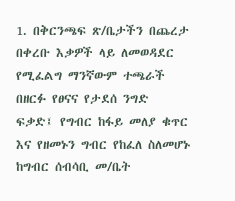1. በቅርንጫፍ ጽ/ቤታችን በጨረታ በቀረቡ እቃዎች ላይ ለመወዳደር የሚፈልግ ማንኛውም ተጫራች በዘርፉ የፀናና የታደሰ ንግድ ፍቃድ፤ የግብር ከፋይ መለያ ቁጥር እና የዘመኑን ግብር የከፈለ ስለመሆኑ ከግብር ሰብሳቢ መ/ቤት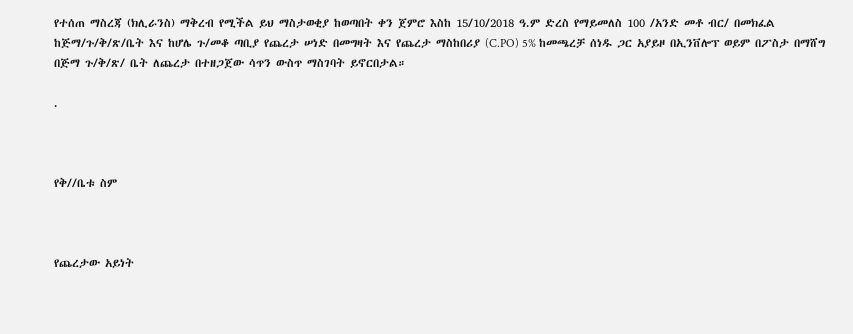የተሰጠ ማስረጃ (ክሊራንስ) ማቅረብ የሚችል ይህ ማስታወቂያ ከወጣበት ቀን ጀምሮ እስከ 15/10/2018 ዓ.ም ድረስ የማይመለስ 100 /አንድ መቶ ብር/ በመክፈል ከጅማ/ጉ/ቅ/ጽ/ቤት እና ከሆሌ ጉ/መቆ ጣቢያ የጨረታ ሠነድ በመግዛት እና የጨረታ ማስከበሪያ (C.PO) 5% ከመጫረቻ ሰነዱ ጋር አያይዞ በኢንቨሎፕ ወይም በፖስታ በማሸግ በጅማ ጉ/ቅ/ጽ/ ቤት ለጨረታ በተዘጋጀው ሳጥን ውስጥ ማስገባት ይኖርበታል።

.



የቅ//ቤቱ ስም



የጨረታው አይነት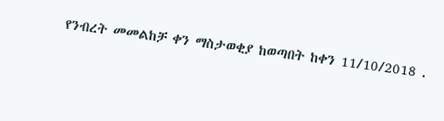የንብረት መመልከቻ ቀን ማስታወቂያ ከወጣበት ከቀን 11/10/2018 .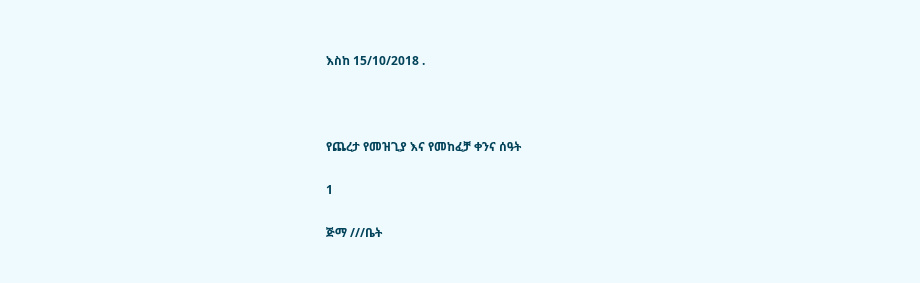እስከ 15/10/2018 .



የጨረታ የመዝጊያ እና የመከፈቻ ቀንና ሰዓት

1

ጅማ ///ቤት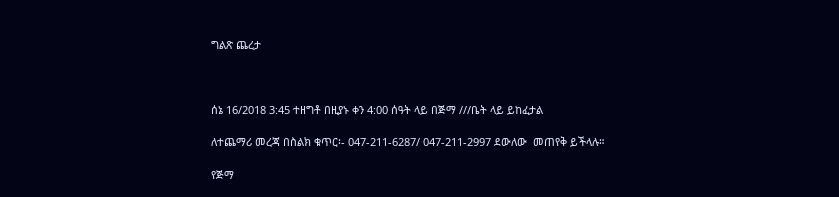ግልጽ ጨረታ



ሰኔ 16/2018 3:45 ተዘግቶ በዚያኑ ቀን 4:00 ሰዓት ላይ በጅማ ///ቤት ላይ ይከፈታል

ለተጨማሪ መረጃ በስልክ ቁጥር፡- 047-211-6287/ 047-211-2997 ደውለው  መጠየቅ ይችላሉ።

የጅማ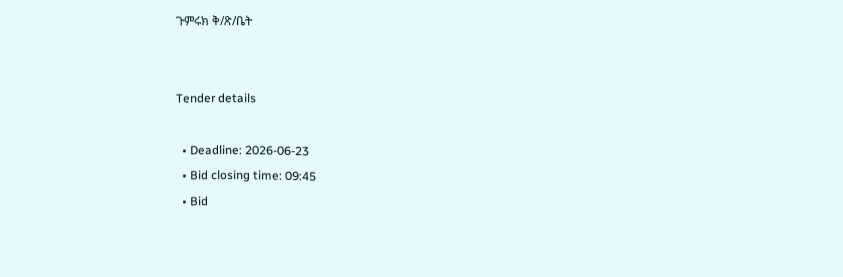ጉምሩክ ቅ/ጽ/ቤት


Tender details

  • Deadline: 2026-06-23
  • Bid closing time: 09:45
  • Bid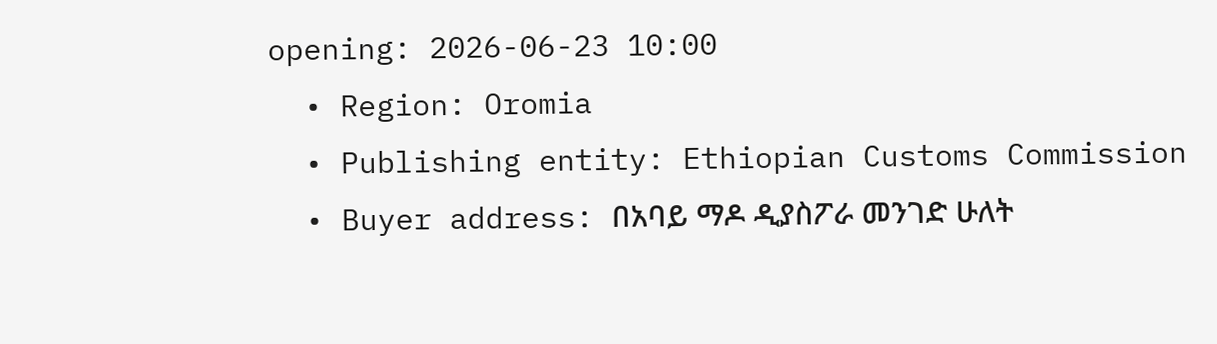opening: 2026-06-23 10:00
  • Region: Oromia
  • Publishing entity: Ethiopian Customs Commission
  • Buyer address: በአባይ ማዶ ዲያስፖራ መንገድ ሁለት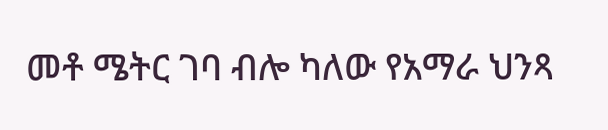መቶ ሜትር ገባ ብሎ ካለው የአማራ ህንጻ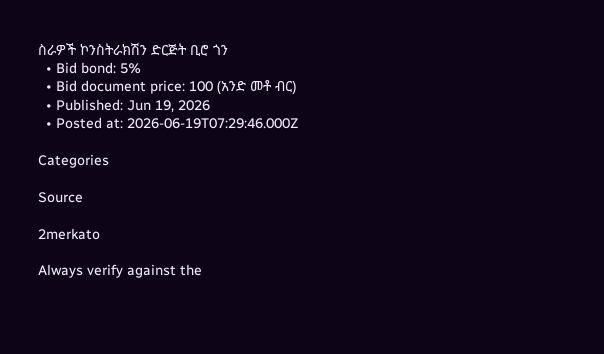ስራዎች ኮንስትራክሽን ድርጅት ቢሮ ጎን
  • Bid bond: 5%
  • Bid document price: 100 (አንድ መቶ ብር)
  • Published: Jun 19, 2026
  • Posted at: 2026-06-19T07:29:46.000Z

Categories

Source

2merkato

Always verify against the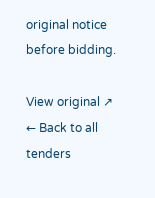original notice before bidding.

View original ↗
← Back to all tenders